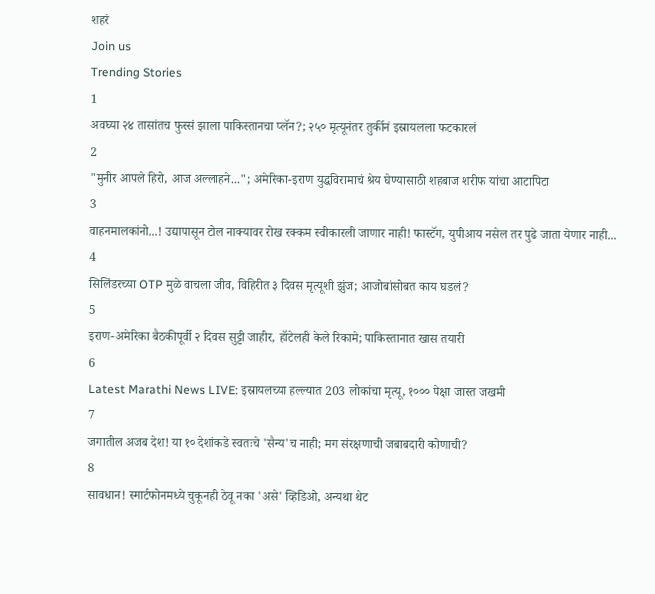शहरं
Join us
Trending Stories
1
अवघ्या २४ तासांतच फुस्सं झाला पाकिस्तानचा प्लॅन?; २५० मृत्यूनंतर तुर्कीनं इस्रायलला फटकारलं
2
"मुनीर आपले हिरो, आज अल्लाहने..."; अमेरिका-इराण युद्धविरामाचं श्रेय घेण्यासाठी शहबाज शरीफ यांचा आटापिटा
3
वाहनमालकांनो...! उद्यापासून टोल नाक्यावर रोख रक्कम स्वीकारली जाणार नाही! फास्टॅग, युपीआय नसेल तर पुढे जाता येणार नाही...
4
सिलिंडरच्या OTP मुळे वाचला जीव, विहिरीत ३ दिवस मृत्यूशी झुंज; आजोबांसोबत काय घडलं?
5
इराण-अमेरिका बैठकीपूर्वी २ दिवस सुट्टी जाहीर, हॉटेलही केले रिकामे; पाकिस्तानात खास तयारी
6
Latest Marathi News LIVE: इस्रायलच्या हल्ल्यात 203 लोकांचा मृत्यू, १००० पेक्षा जास्त जखमी
7
जगातील अजब देश! या १० देशांकडे स्वतःचे 'सैन्य'च नाही; मग संरक्षणाची जबाबदारी कोणाची?
8
सावधान! स्मार्टफोनमध्ये चुकूनही ठेवू नका 'असे' व्हिडिओ, अन्यथा थेट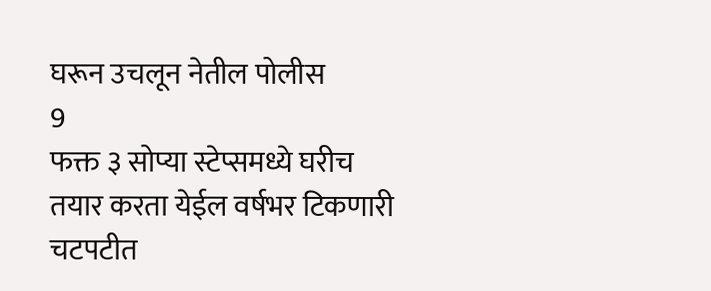घरून उचलून नेतील पोलीस
9
फक्त ३ सोप्या स्टेप्समध्ये घरीच तयार करता येईल वर्षभर टिकणारी चटपटीत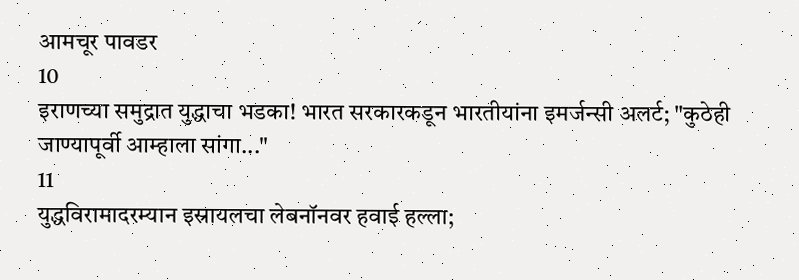आमचूर पावडर
10
इराणच्या समुद्रात युद्धाचा भडका! भारत सरकारकडून भारतीयांना इमर्जन्सी अलर्ट; "कुठेही जाण्यापूर्वी आम्हाला सांगा..."
11
युद्धविरामादरम्यान इस्रायलचा लेबनॉनवर हवाई हल्ला;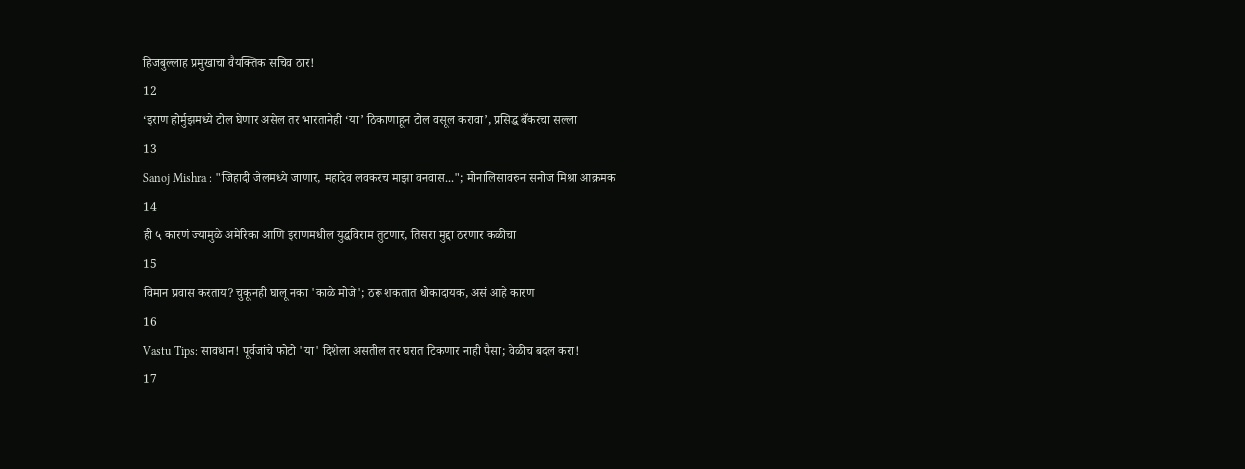हिजबुल्लाह प्रमुखाचा वैयक्तिक सचिव ठार!
12
‘इराण होर्मुझमध्ये टोल घेणार असेल तर भारतानेही ‘या’ ठिकाणाहून टोल वसूल करावा’, प्रसिद्ध बँकरचा सल्ला
13
Sanoj Mishra : "जिहादी जेलमध्ये जाणार, महादेव लवकरच माझा वनवास..."; मोनालिसावरुन सनोज मिश्रा आक्रमक
14
ही ५ कारणं ज्यामुळे अमेरिका आणि इराणमधील युद्धविराम तुटणार, तिसरा मुद्दा ठरणार कळीचा
15
विमान प्रवास करताय? चुकूनही घालू नका 'काळे मोजे'; ठरू शकतात धोकादायक, असं आहे कारण
16
Vastu Tips: सावधान! पूर्वजांचे फोटो 'या' दिशेला असतील तर घरात टिकणार नाही पैसा; वेळीच बदल करा!
17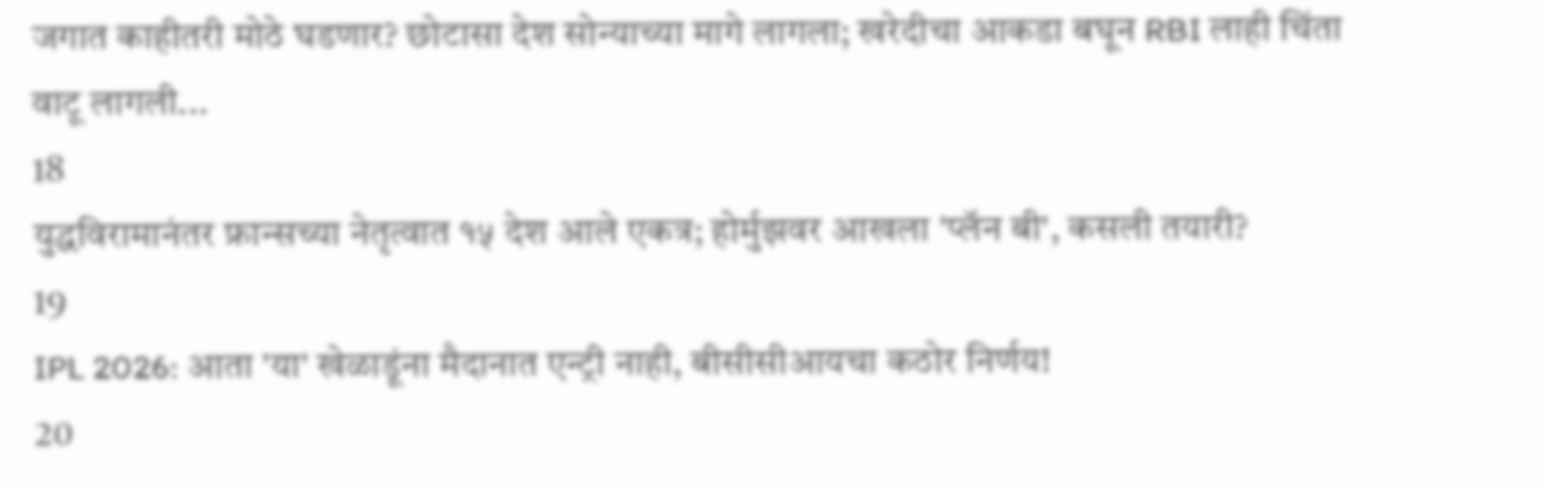जगात काहीतरी मोठे घडणार? छोटासा देश सोन्याच्या मागे लागला; खरेदीचा आकडा बघून RBI लाही चिंता वाटू लागली...
18
युद्धविरामानंतर फ्रान्सच्या नेतृत्वात १५ देश आले एकत्र; होर्मुझवर आखला 'प्लॅन बी', कसली तयारी?
19
IPL 2026: आता 'या' खेळाडूंना मैदानात एन्ट्री नाही, बीसीसीआयचा कठोर निर्णय!
20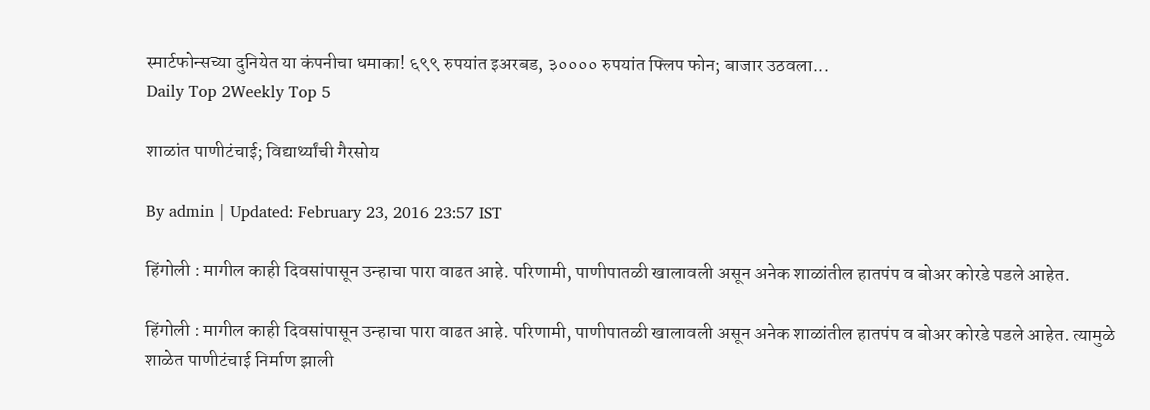स्मार्टफोन्सच्या दुनियेत या कंपनीचा धमाका! ६९९ रुपयांत इअरबड, ३०००० रुपयांत फ्लिप फोन; बाजार उठवला...
Daily Top 2Weekly Top 5

शाळांत पाणीटंचाई; विद्यार्थ्यांची गैरसोय

By admin | Updated: February 23, 2016 23:57 IST

हिंगोली : मागील काही दिवसांपासून उन्हाचा पारा वाढत आहे. परिणामी, पाणीपातळी खालावली असून अनेक शाळांतील हातपंप व बोअर कोरडे पडले आहेत.

हिंगोली : मागील काही दिवसांपासून उन्हाचा पारा वाढत आहे. परिणामी, पाणीपातळी खालावली असून अनेक शाळांतील हातपंप व बोअर कोरडे पडले आहेत. त्यामुळे शाळेत पाणीटंचाई निर्माण झाली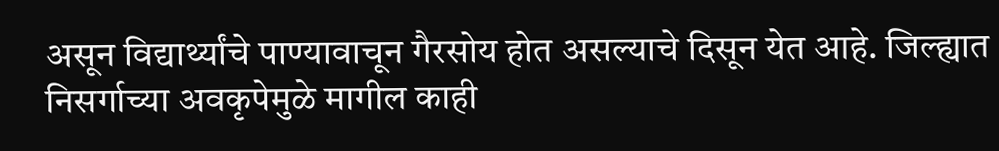असून विद्यार्थ्यांचे पाण्यावाचून गैरसोय होत असल्याचे दिसून येत आहे. जिल्ह्यात निसर्गाच्या अवकृपेमुळे मागील काही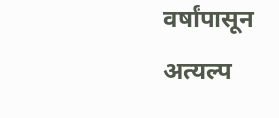वर्षांपासून अत्यल्प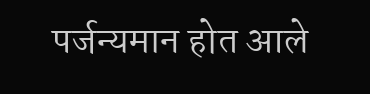पर्जन्यमान होत आले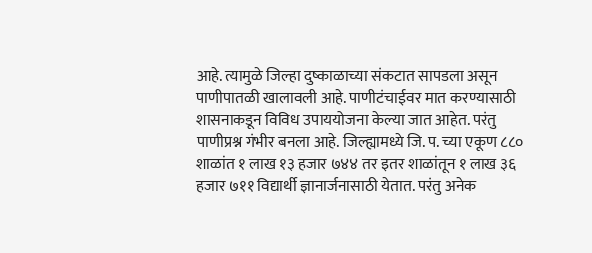आहे. त्यामुळे जिल्हा दुष्काळाच्या संकटात सापडला असून पाणीपातळी खालावली आहे. पाणीटंचाईवर मात करण्यासाठी शासनाकडून विविध उपाययोजना केल्या जात आहेत. परंतु पाणीप्रश्न गंभीर बनला आहे. जिल्ह्यामध्ये जि. प. च्या एकूण ८८० शाळांत १ लाख १३ हजार ७४४ तर इतर शाळांतून १ लाख ३६ हजार ७११ विद्यार्थी ज्ञानार्जनासाठी येतात. परंतु अनेक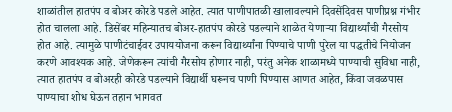शाळांतील हातपंप व बोअर कोरडे पडले आहेत. त्यात पाणीपातळी खालावल्याने दिवसेंदिवस पाणीप्रश्न गंभीर होत चालला आहे. डिसेंबर महिन्यातच बोअर-हातपंप कोरडे पडल्याने शाळेत येणाऱ्या विद्यार्थ्यांची गैरसोय होत आहे. त्यामुळे पाणीटंचाईवर उपाययोजना करून विद्यार्थ्यांना पिण्याचे पाणी पुरेल या पद्धतीचे नियोजन करणे आवश्यक आहे. जेणेकरून त्यांची गैरसोय होणार नाही, परंतु अनेक शाळामध्ये पाण्याची सुविधा नाही, त्यात हातपंप व बोअरही कोरडे पडल्याने विद्यार्थी घरूनच पाणी पिण्यास आणत आहेत, किंवा जवळपास पाण्याचा शोध घेऊन तहान भागवत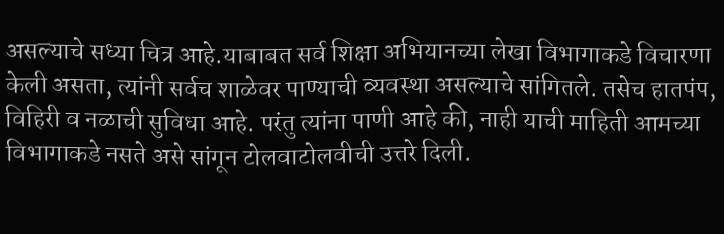असल्याचे सध्या चित्र आहे.याबाबत सर्व शिक्षा अभियानच्या लेखा विभागाकडे विचारणा केली असता, त्यांनी सर्वच शाळेवर पाण्याची व्यवस्था असल्याचे सांगितले. तसेच हातपंप, विहिरी व नळाची सुविधा आहे. परंतु त्यांना पाणी आहे की, नाही याची माहिती आमच्या विभागाकडे नसते असे सांगून टोलवाटोलवीची उत्तरे दिली.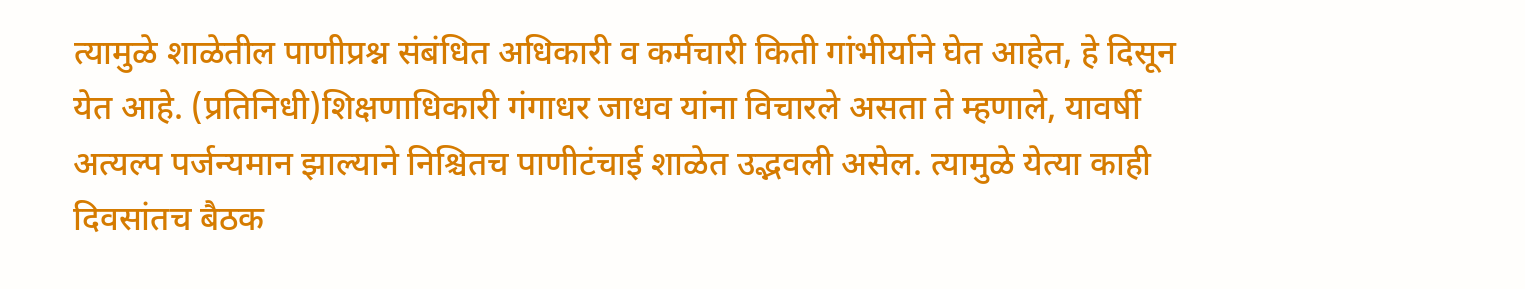त्यामुळे शाळेतील पाणीप्रश्न संबंधित अधिकारी व कर्मचारी किती गांभीर्याने घेत आहेत, हे दिसून येत आहे. (प्रतिनिधी)शिक्षणाधिकारी गंगाधर जाधव यांना विचारले असता ते म्हणाले, यावर्षी अत्यल्प पर्जन्यमान झाल्याने निश्चितच पाणीटंचाई शाळेत उद्भवली असेल. त्यामुळे येत्या काही दिवसांतच बैठक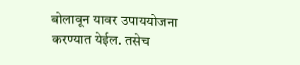बोलावून यावर उपाययोजना करण्यात येईल. तसेच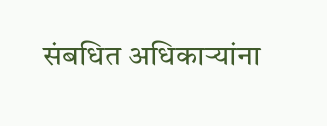संबधित अधिकाऱ्यांना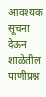आवश्यक सूचना देऊन शाळेतील पाणीप्रश्न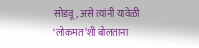सोडवू, असे त्यांनी यावेळी ‘लोकमत’शी बोलताना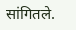सांगितले.